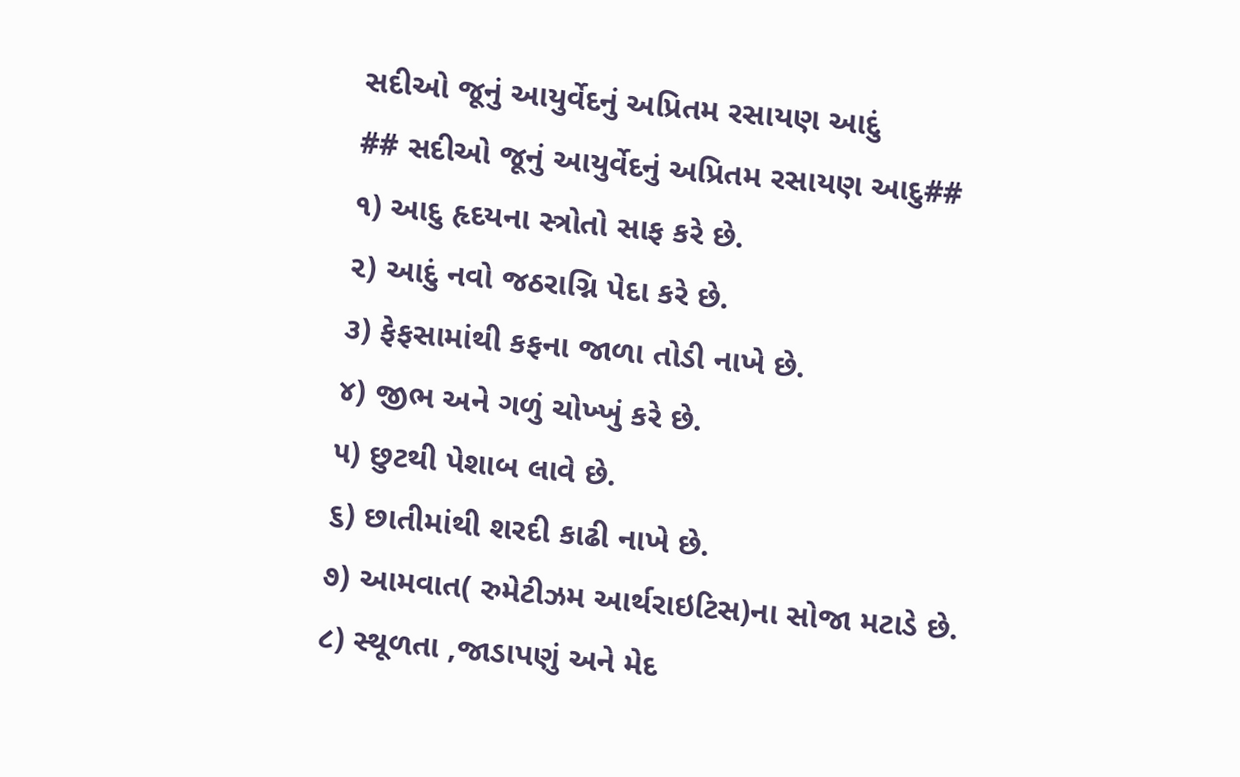સદીઓ જૂનું આયુર્વેદનું અપ્રિતમ રસાયણ આદું
## સદીઓ જૂનું આયુર્વેદનું અપ્રિતમ રસાયણ આદુ##
૧) આદુ હૃદયના સ્ત્રોતો સાફ કરે છે.
૨) આદું નવો જઠરાગ્નિ પેદા કરે છે.
૩) ફેફસામાંથી કફના જાળા તોડી નાખે છે.
૪) જીભ અને ગળું ચોખ્ખું કરે છે.
૫) છુટથી પેશાબ લાવે છે.
૬) છાતીમાંથી શરદી કાઢી નાખે છે.
૭) આમવાત( રુમેટીઝમ આર્થરાઇટિસ)ના સોજા મટાડે છે.
૮) સ્થૂળતા ,જાડાપણું અને મેદ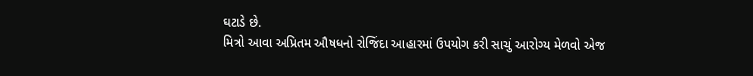ઘટાડે છે.
મિત્રો આવા અપ્રિતમ ઔષધનો રોજિંદા આહારમાં ઉપયોગ કરી સાચું આરોગ્ય મેળવો એજ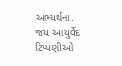અભ્યર્થના.
જય આયુર્વેદ
ટિપ્પણીઓ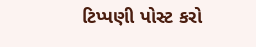ટિપ્પણી પોસ્ટ કરો